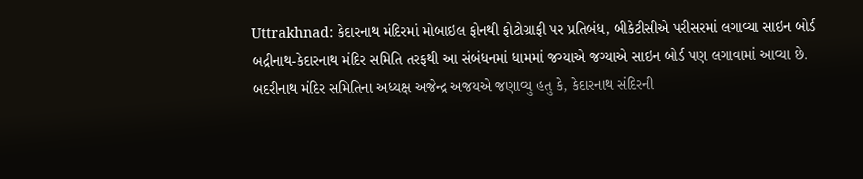Uttrakhnad: કેદારનાથ મંદિરમાં મોબાઇલ ફોનથી ફોટોગ્રાફી પર પ્રતિબંધ, બીકેટીસીએ પરીસરમાં લગાવ્યા સાઇન બોર્ડ
બદ્રીનાથ-કેદારનાથ મંદિર સમિતિ તરફથી આ સંબંધનમાં ધામમાં જગ્યાએ જગ્યાએ સાઇન બોર્ડ પણ લગાવામાં આવ્યા છે. બદરીનાથ મંદિર સમિતિના અધ્યક્ષ અજેન્દ્ર અજયએ જણાવ્યુ હતુ કે, કેદારનાથ સંદિરની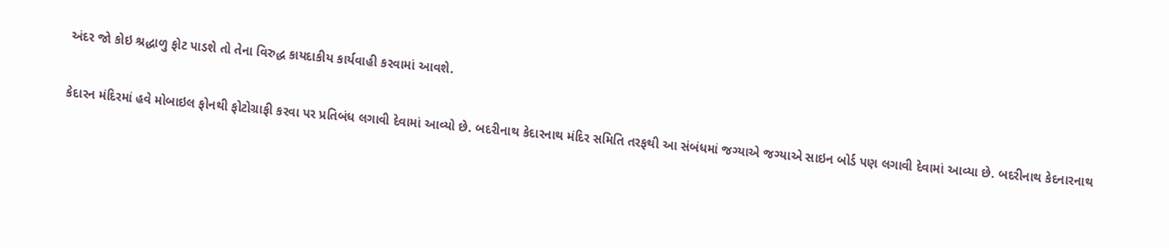અંદર જો કોઇ શ્રદ્ધાળુ ફોટ પાડશે તો તેના વિરુદ્ધ કાયદાકીય કાર્યવાહી કરવામાં આવશે.

કેદારન મંદિરમાં હવે મોબાઇલ ફોનથી ફોટોગ્રાફી કરવા પર પ્રતિબંધ લગાવી દેવામાં આવ્યો છે. બદરીનાથ કેદારનાથ મંદિર સમિતિ તરફથી આ સંબંધમાં જગ્યાએ જગ્યાએ સાઇન બોર્ડ પણ લગાવી દેવામાં આવ્યા છે. બદરીનાથ કેદનારનાથ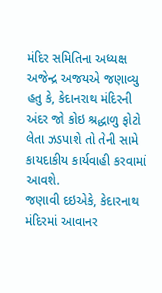મંદિર સમિતિના અધ્યક્ષ અજેન્દ્ર અજયએ જણાવ્યુ હતુ કે, કેદાનરાથ મંદિરની અંદર જો કોઇ શ્રદ્ધાળુ ફોટો લેતા ઝડપાશે તો તેની સામે કાયદાકીય કાર્યવાહી કરવામાં આવશે.
જણાવી દઇએકે, કેદારનાથ મંદિરમાં આવાનર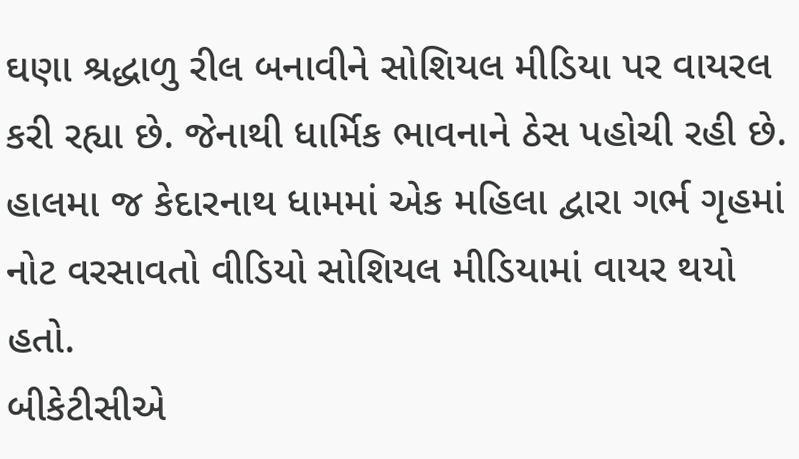ઘણા શ્રદ્ધાળુ રીલ બનાવીને સોશિયલ મીડિયા પર વાયરલ કરી રહ્યા છે. જેનાથી ધાર્મિક ભાવનાને ઠેસ પહોચી રહી છે. હાલમા જ કેદારનાથ ધામમાં એક મહિલા દ્વારા ગર્ભ ગૃહમાં નોટ વરસાવતો વીડિયો સોશિયલ મીડિયામાં વાયર થયો હતો.
બીકેટીસીએ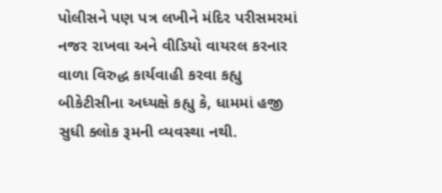પોલીસને પણ પત્ર લખીને મંદિર પરીસમરમાં નજર રાખવા અને વીડિયો વાયરલ કરનાર વાળા વિરુદ્ધ કાર્યવાહી કરવા કહ્યુ બીકેટીસીના અધ્યક્ષે કહ્યુ કે, ધામમાં હજી સુધી ક્લોક રૂમની વ્યવસ્થા નથી.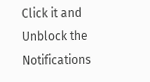Click it and Unblock the Notifications